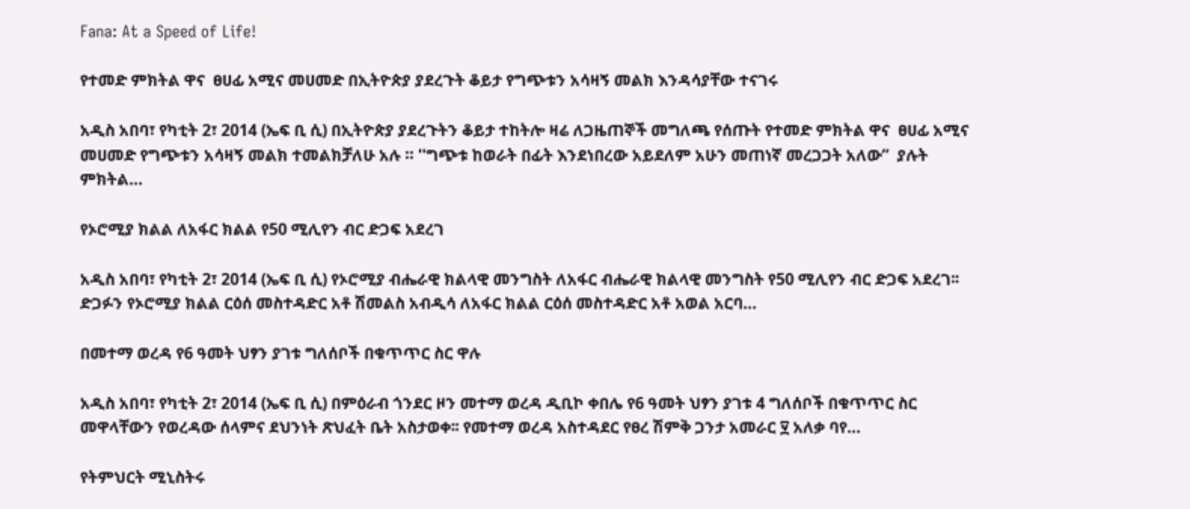Fana: At a Speed of Life!

የተመድ ምክትል ዋና  ፀሀፊ አሚና መሀመድ በኢትዮጵያ ያደረጉት ቆይታ የግጭቱን አሳዛኝ መልክ እንዳሳያቸው ተናገሩ

አዲስ አበባ፣ የካቲት 2፣ 2014 (ኤፍ ቢ ሲ) በኢትዮጵያ ያደረጉትን ቆይታ ተከትሎ ዛሬ ለጋዜጠኞች መግለጫ የሰጡት የተመድ ምክትል ዋና  ፀሀፊ አሚና መሀመድ የግጭቱን አሳዛኝ መልክ ተመልክቻለሁ አሉ ። ''ግጭቱ ከወራት በፊት እንደነበረው አይደለም አሁን መጠነኛ መረጋጋት አለው”  ያሉት ምክትል…

የኦሮሚያ ክልል ለአፋር ክልል የ50 ሚሊየን ብር ድጋፍ አደረገ

አዲስ አበባ፣ የካቲት 2፣ 2014 (ኤፍ ቢ ሲ) የኦሮሚያ ብሔራዊ ክልላዊ መንግስት ለአፋር ብሔራዊ ክልላዊ መንግስት የ50 ሚሊየን ብር ድጋፍ አደረገ፡፡ ድጋፉን የኦሮሚያ ክልል ርዕሰ መስተዳድር አቶ ሽመልስ አብዲሳ ለአፋር ክልል ርዕሰ መስተዳድር አቶ አወል አርባ…

በመተማ ወረዳ የ6 ዓመት ህፃን ያገቱ ግለሰቦች በቁጥጥር ስር ዋሉ

አዲስ አበባ፣ የካቲት 2፣ 2014 (ኤፍ ቢ ሲ) በምዕራብ ጎንደር ዞን መተማ ወረዳ ዲቢኮ ቀበሌ የ6 ዓመት ህፃን ያገቱ 4 ግለሰቦች በቁጥጥር ስር መዋላቸውን የወረዳው ሰላምና ደህንነት ጽህፈት ቤት አስታወቀ፡፡ የመተማ ወረዳ አስተዳደር የፀረ ሽምቅ ጋንታ አመራር ፶ አለቃ ባየ…

የትምህርት ሚኒስትሩ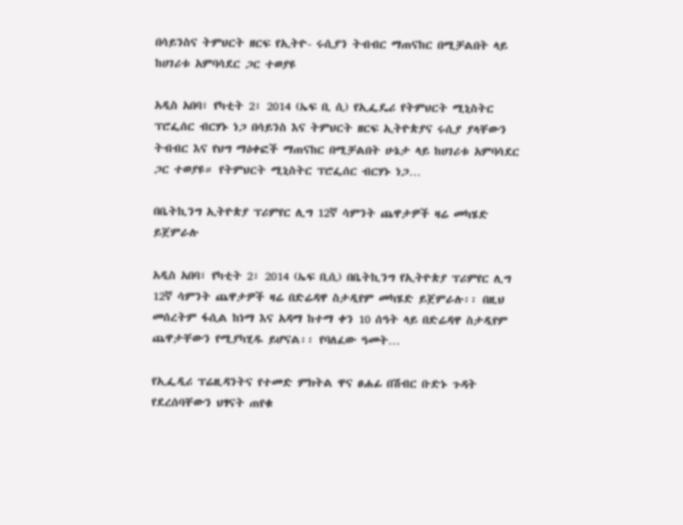በሳይንስና ትምህርት ዘርፍ የኢትዮ- ሩሲያን ትብብር ማጠናከር በሚቻልበት ላይ ከሀገሪቱ አምባሳደር ጋር ተወያዩ

አዲስ አበባ፣ የካቲት 2፣ 2014 (ኤፍ ቢ ሲ) የኢፌዴሪ የትምህርት ሚኒስትር ፕሮፌሰር ብርሃኑ ነጋ በሳይንስ እና ትምህርት ዘርፍ ኢትዮጵያና ሩሲያ ያላቸውን ትብብር እና የህግ ማዕቀፎች ማጠናከር በሚቻልበት ሁኔታ ላይ ከሀገሪቱ አምባሳደር ጋር ተወያዩ። የትምህርት ሚኒስትር ፕሮፌሰር ብርሃኑ ነጋ…

በቤትኪንግ ኢትዮጵያ ፕሪምየር ሊግ 12ኛ ሳምንት ጨዋታዎች ዛሬ መካሄድ ይጀምራሉ

አዲስ አበባ፣ የካቲት 2፣ 2014 (ኤፍ ቢሲ) በቤትኪንግ የኢትዮጵያ ፕሪምየር ሊግ 12ኛ ሳምንት ጨዋታዎች ዛሬ በድሬዳዋ ስታዲየም መካሄድ ይጀምራሉ፡፡ በዚህ መሰረትም ፋሲል ከነማ እና አዳማ ከተማ ቀን 10 ሰዓት ላይ በድሬዳዋ ስታዲየም ጨዋታቸውን የሚያካሂዱ ይሆናል፡፡ የባለፈው ዓመት…

የኢፌዲሪ ፕሬዚዳንትና የተመድ ምክትል ዋና ፀሐፊ በሽብር ቡድኑ ጉዳት የደረሰባቸውን ህፃናት ጠየቁ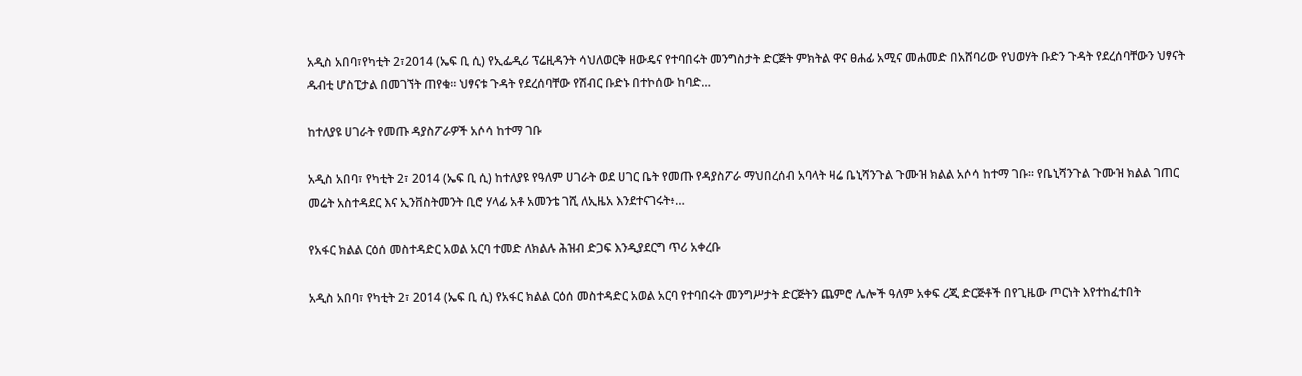አዲስ አበባ፣የካቲት 2፣2014 (ኤፍ ቢ ሲ) የኢፌዲሪ ፕሬዚዳንት ሳህለወርቅ ዘውዴና የተባበሩት መንግስታት ድርጅት ምክትል ዋና ፀሐፊ አሚና መሐመድ በአሸባሪው የህወሃት ቡድን ጉዳት የደረሰባቸውን ህፃናት ዱብቲ ሆስፒታል በመገኘት ጠየቁ። ህፃናቱ ጉዳት የደረሰባቸው የሽብር ቡድኑ በተኮሰው ከባድ…

ከተለያዩ ሀገራት የመጡ ዳያስፖራዎች አሶሳ ከተማ ገቡ

አዲስ አበባ፣ የካቲት 2፣ 2014 (ኤፍ ቢ ሲ) ከተለያዩ የዓለም ሀገራት ወደ ሀገር ቤት የመጡ የዳያስፖራ ማህበረሰብ አባላት ዛሬ ቤኒሻንጉል ጉሙዝ ክልል አሶሳ ከተማ ገቡ። የቤኒሻንጉል ጉሙዝ ክልል ገጠር መሬት አስተዳደር እና ኢንቨስትመንት ቢሮ ሃላፊ አቶ አመንቴ ገሺ ለኢዜአ እንደተናገሩት፥…

የአፋር ክልል ርዕሰ መስተዳድር አወል አርባ ተመድ ለክልሉ ሕዝብ ድጋፍ እንዲያደርግ ጥሪ አቀረቡ

አዲስ አበባ፣ የካቲት 2፣ 2014 (ኤፍ ቢ ሲ) የአፋር ክልል ርዕሰ መስተዳድር አወል አርባ የተባበሩት መንግሥታት ድርጅትን ጨምሮ ሌሎች ዓለም አቀፍ ረጂ ድርጅቶች በየጊዜው ጦርነት እየተከፈተበት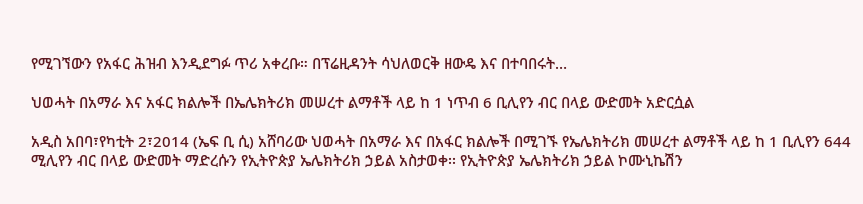የሚገኘውን የአፋር ሕዝብ እንዲደግፉ ጥሪ አቀረቡ። በፕሬዚዳንት ሳህለወርቅ ዘውዴ እና በተባበሩት…

ህወሓት በአማራ እና አፋር ክልሎች በኤሌክትሪክ መሠረተ ልማቶች ላይ ከ 1 ነጥብ 6 ቢሊየን ብር በላይ ውድመት አድርሷል

አዲስ አበባ፣የካቲት 2፣2014 (ኤፍ ቢ ሲ) አሸባሪው ህወሓት በአማራ እና በአፋር ክልሎች በሚገኙ የኤሌክትሪክ መሠረተ ልማቶች ላይ ከ 1 ቢሊየን 644 ሚሊየን ብር በላይ ውድመት ማድረሱን የኢትዮጵያ ኤሌክትሪክ ኃይል አስታወቀ፡፡ የኢትዮጵያ ኤሌክትሪክ ኃይል ኮሙኒኬሽን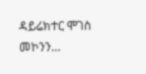ዳይሬክተር ሞገስ መኮንን…